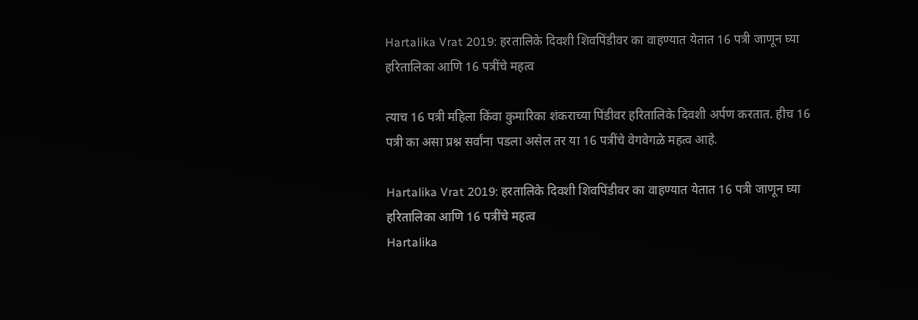Hartalika Vrat 2019: हरतालिके दिवशी शिवपिंडीवर का वाहण्यात येतात 16 पत्री जाणून घ्या हरितालिका आणि 16 पत्रींचे महत्व

त्याच 16 पत्री महिला किंवा कुमारिका शंकराच्या पिंडीवर हरितालिके दिवशी अर्पण करतात. हीच 16 पत्री का असा प्रश्न सर्वांना पडला असेल तर या 16 पत्रींचे वेगवेगळे महत्व आहे.

Hartalika Vrat 2019: हरतालिके दिवशी शिवपिंडीवर का वाहण्यात येतात 16 पत्री जाणून घ्या हरितालिका आणि 16 पत्रींचे महत्व
Hartalika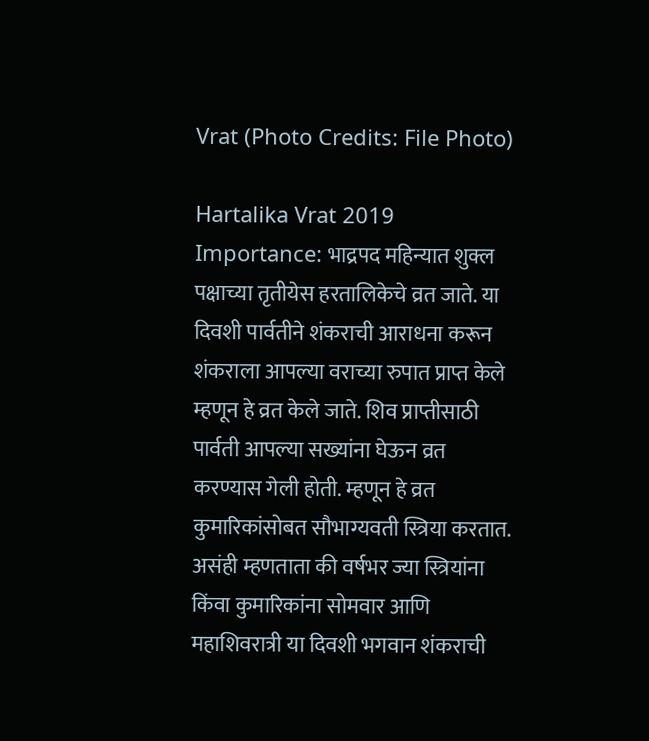Vrat (Photo Credits: File Photo)

Hartalika Vrat 2019 Importance: भाद्रपद महिन्यात शुक्ल पक्षाच्या तृतीयेस हरतालिकेचे व्रत जाते. या दिवशी पार्वतीने शंकराची आराधना करून शंकराला आपल्या वराच्या रुपात प्राप्त केले म्हणून हे व्रत केले जाते. शिव प्राप्तीसाठी पार्वती आपल्या सख्यांना घेऊन व्रत करण्यास गेली होती. म्हणून हे व्रत कुमारिकांसोबत सौभाग्यवती स्त्रिया करतात. असंही म्हणताता की वर्षभर ज्या स्त्रियांना किंवा कुमारिकांना सोमवार आणि महाशिवरात्री या दिवशी भगवान शंकराची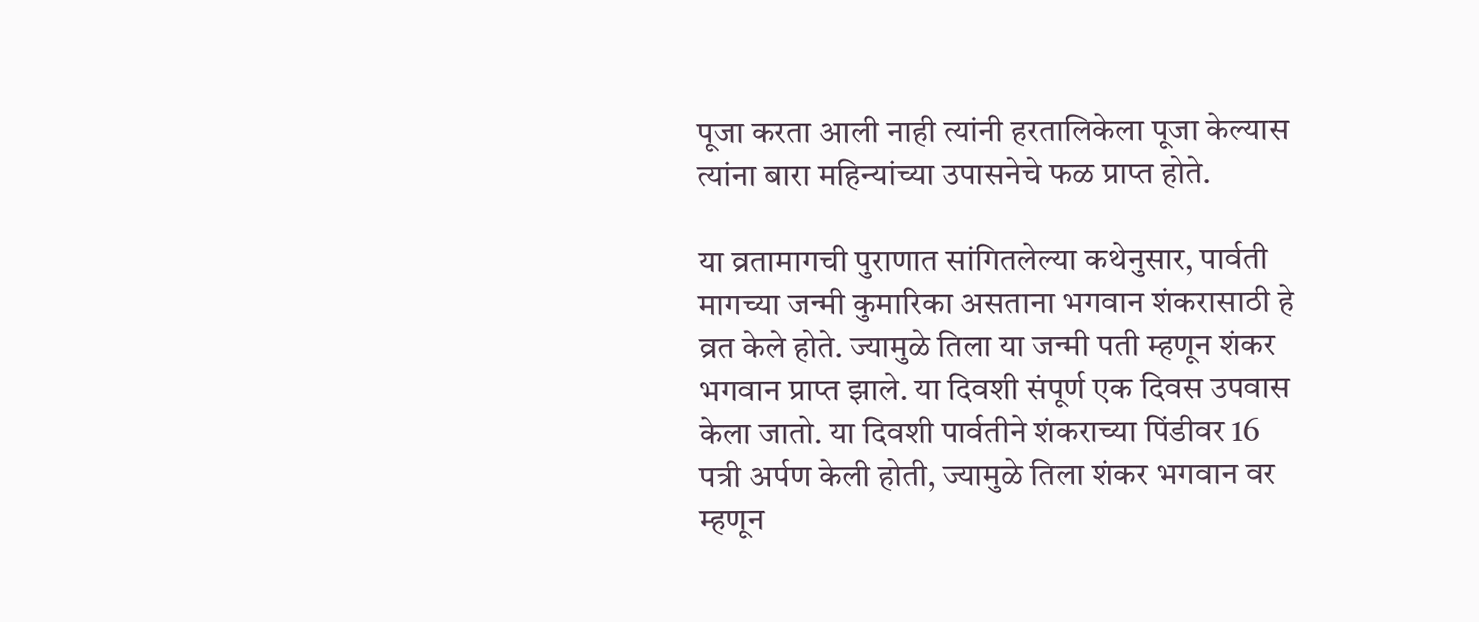पूजा करता आली नाही त्यांनी हरतालिकेला पूजा केल्यास त्यांना बारा महिन्यांच्या उपासनेचे फळ प्राप्त होते.

या व्रतामागची पुराणात सांगितलेल्या कथेनुसार, पार्वती मागच्या जन्मी कुमारिका असताना भगवान शंकरासाठी हे व्रत केले होते. ज्यामुळे तिला या जन्मी पती म्हणून शंकर भगवान प्राप्त झाले. या दिवशी संपूर्ण एक दिवस उपवास केला जातो. या दिवशी पार्वतीने शंकराच्या पिंडीवर 16 पत्री अर्पण केली होती, ज्यामुळे तिला शंकर भगवान वर म्हणून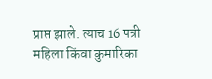प्राप्त झाले. त्याच 16 पत्री महिला किंवा कुमारिका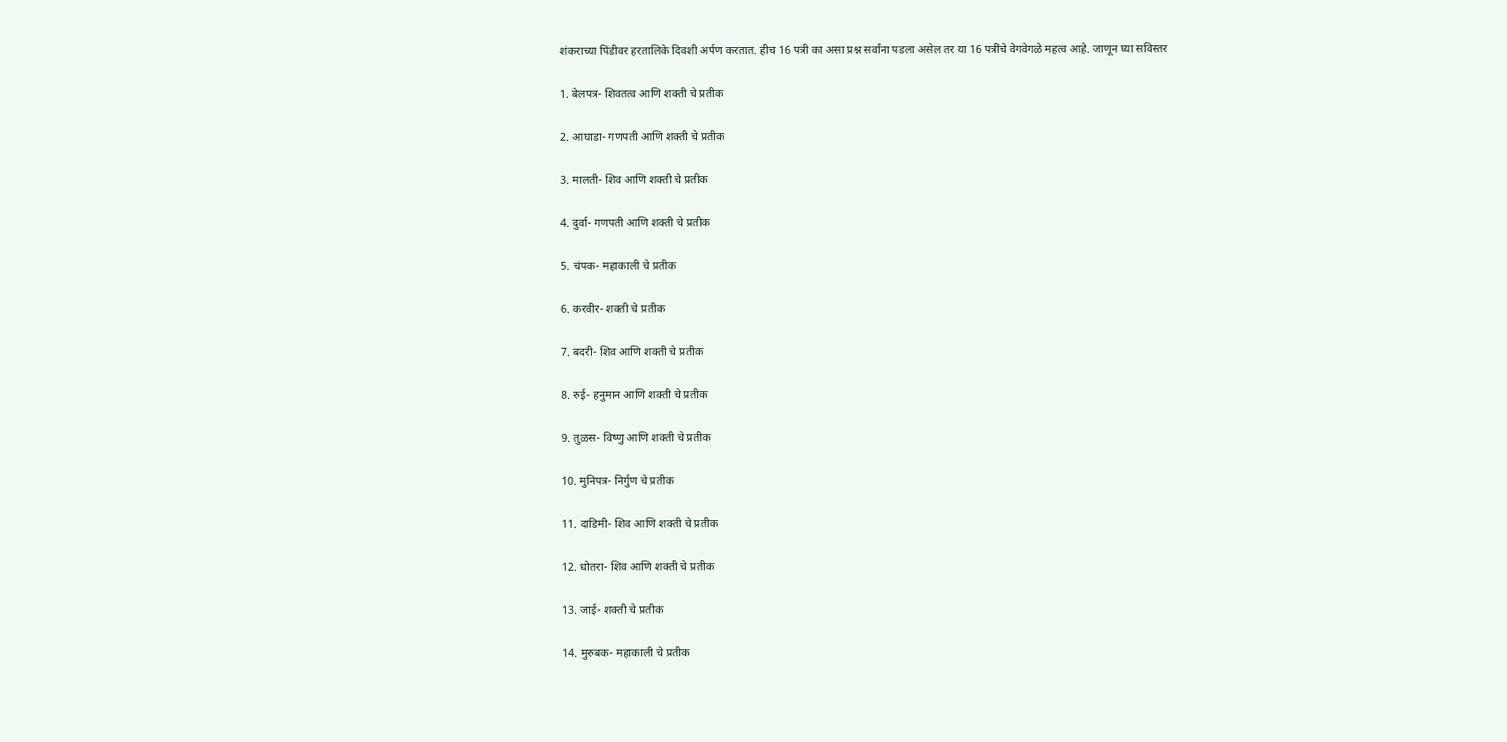शंकराच्या पिंडीवर हरतालिके दिवशी अर्पण करतात. हीच 16 पत्री का असा प्रश्न सर्वांना पडला असेल तर या 16 पत्रींचे वेगवेगळे महत्व आहे. जाणून घ्या सविस्तर

1. बेलपत्र- शिवतत्व आणि शक्ती चे प्रतीक

2. आघाडा- गणपती आणि शक्ती चे प्रतीक

3. मालती- शिव आणि शक्ती चे प्रतीक

4. दुर्वा- गणपती आणि शक्ती चे प्रतीक

5. चंपक- महाकाली चे प्रतीक

6. करवीर- शक्ती चे प्रतीक

7. बदरी- शिव आणि शक्ती चे प्रतीक

8. रुई- हनुमान आणि शक्ती चे प्रतीक

9. तुळस- विष्णु आणि शक्ती चे प्रतीक

10. मुनिपत्र- निर्गुण चे प्रतीक

11. दाडिमी- शिव आणि शक्ती चे प्रतीक

12. धोतरा- शिव आणि शक्ती चे प्रतीक

13. जाई- शक्ती चे प्रतीक

14. मुरुबक- महाकाली चे प्रतीक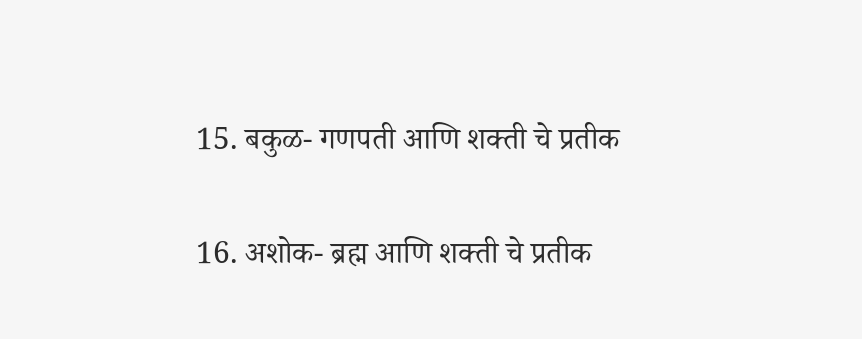15. बकुळ- गणपती आणि शक्ती चे प्रतीक

16. अशोक- ब्रह्म आणि शक्ती चे प्रतीक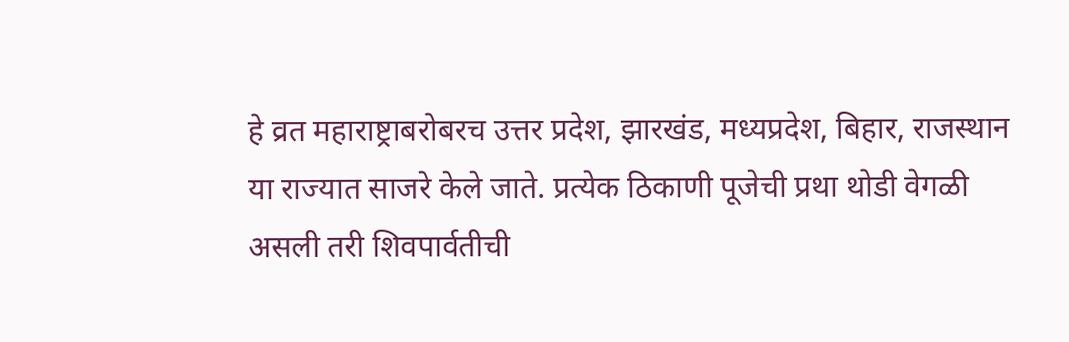हे व्रत महाराष्ट्राबरोबरच उत्तर प्रदेश, झारखंड, मध्यप्रदेश, बिहार, राजस्थान या राज्यात साजरे केले जाते. प्रत्येक ठिकाणी पूजेची प्रथा थोडी वेगळी असली तरी शिवपार्वतीची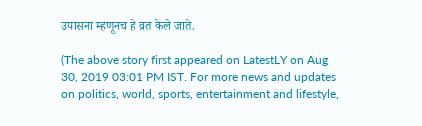उपासना म्हणूनच हे व्रत केले जाते.

(The above story first appeared on LatestLY on Aug 30, 2019 03:01 PM IST. For more news and updates on politics, world, sports, entertainment and lifestyle,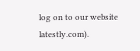log on to our website latestly.com).